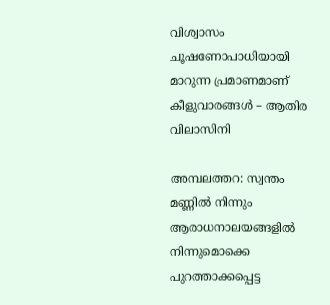വിശ്വാസം ചൂഷണോപാധിയായി മാറുന്ന പ്രമാണമാണ് കീളുവാരങ്ങള്‍ – ആതിര വിലാസിനി

അമ്പലത്തറ: സ്വന്തം മണ്ണില്‍ നിന്നും ആരാധനാലയങ്ങളില്‍ നിന്നുമൊക്കെ പുറത്താക്കപ്പെട്ട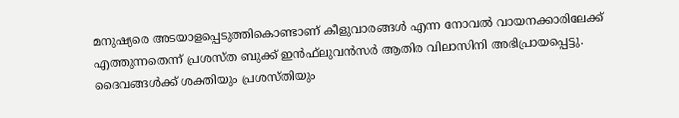മനുഷ്യരെ അടയാളപ്പെടുത്തികൊണ്ടാണ് കീളുവാരങ്ങള്‍ എന്ന നോവല്‍ വായനക്കാരിലേക്ക് എത്തുന്നതെന്ന് പ്രശസ്ത ബുക്ക് ഇന്‍ഫ്‌ലുവന്‍സര്‍ ആതിര വിലാസിനി അഭിപ്രായപ്പെട്ടു. ദൈവങ്ങള്‍ക്ക് ശക്തിയും പ്രശസ്തിയും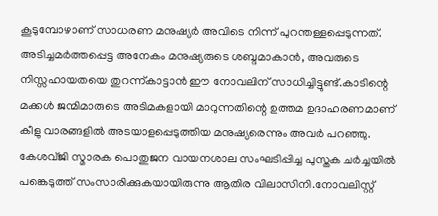കൂടുമ്പോഴാണ് സാധരണ മനുഷ്യര്‍ അവിടെ നിന്ന് പുറന്തള്ളപ്പെടുന്നത്. അടിച്ചമര്‍ത്തപ്പെട്ട അനേകം മനുഷ്യരുടെ ശബ്ദമാകാന്‍, അവരുടെ നിസ്സഹായതയെ തുറന്ന്കാട്ടാന്‍ ഈ നോവലിന് സാധിച്ചിട്ടുണ്ട്.കാടിന്റെ മക്കള്‍ ജന്മിമാരുടെ അടിമകളായി മാറുന്നതിന്റെ ഉത്തമ ഉദാഹരണമാണ് കീളു വാരങ്ങളില്‍ അടയാളപ്പെടുത്തിയ മനുഷ്യരെന്നും അവര്‍ പറഞ്ഞു. കേശവ്ജി സ്മാരക പൊതുജന വായനശാല സംഘടിപ്പിച്ച പുസ്തക ചര്‍ച്ചയില്‍ പങ്കെടുത്ത് സംസാരിക്കുകയായിരുന്നു ആതിര വിലാസിനി.നോവലിസ്റ്റ്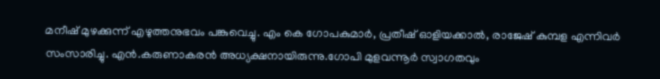മനീഷ് മുഴക്കുന്ന് എഴുത്തനുഭവം പങ്കുവെച്ചു. എം കെ ഗോപകുമാര്‍, പ്രതീഷ് ഓളിയക്കാല്‍, രാജേഷ് കുമ്പള എന്നിവര്‍ സംസാരിച്ചു. എന്‍.കരുണാകരന്‍ അധ്യക്ഷനായിരുന്നു.ഗോപി മുളവന്നൂര്‍ സ്വാഗതവും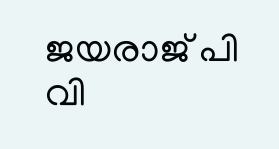ജയരാജ് പി വി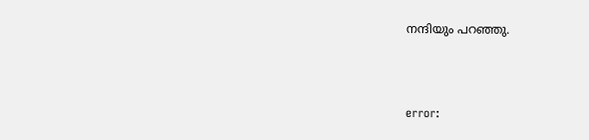നന്ദിയും പറഞ്ഞു.



error: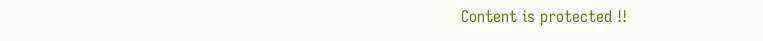Content is protected !!